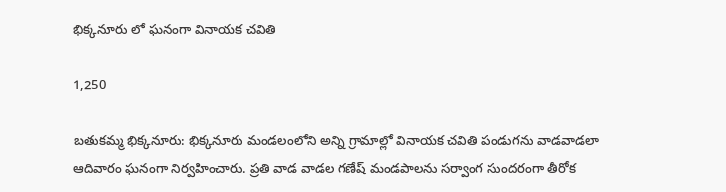భిక్కనూరు లో ఘనంగా వినాయక చవితి

1,250

బతుకమ్మ భిక్కనూరు: భిక్కనూరు మండలంలోని అన్ని గ్రామాల్లో వినాయక చవితి పండుగను వాడవాడలా ఆదివారం ఘనంగా నిర్వహించారు. ప్రతి వాడ వాడల గణేష్ మండపాలను సర్వాంగ సుందరంగా తీరోక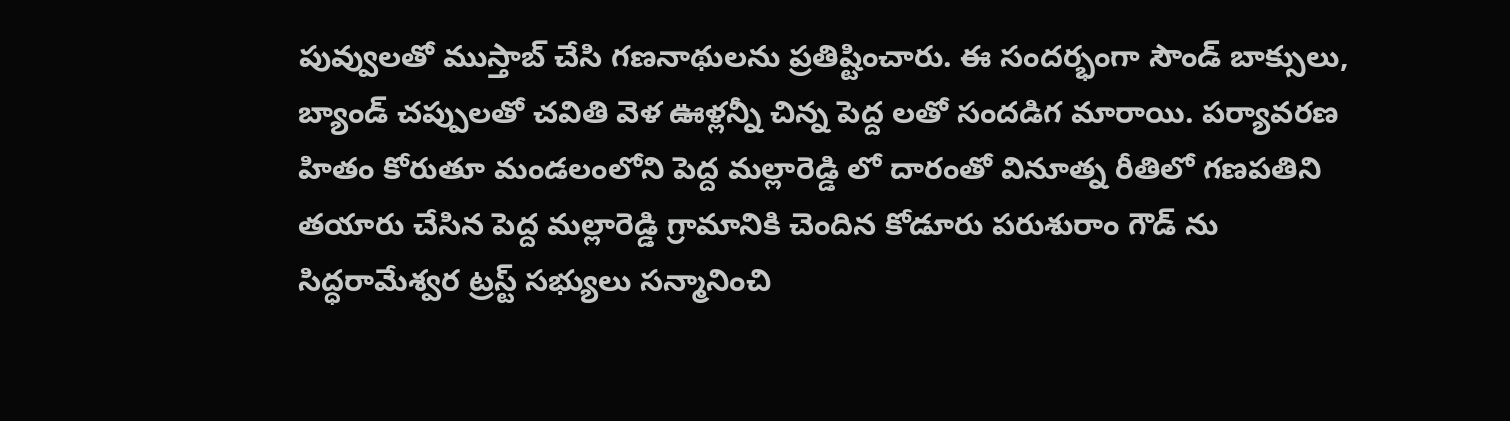పువ్వులతో ముస్తాబ్ చేసి గణనాథులను ప్రతిష్టించారు. ఈ సందర్భంగా సౌండ్ బాక్సులు, బ్యాండ్ చప్పులతో చవితి వెళ ఊళ్లన్నీ చిన్న పెద్ద లతో సందడిగ మారాయి. పర్యావరణ హితం కోరుతూ మండలంలోని పెద్ద మల్లారెడ్డి లో దారంతో వినూత్న రీతిలో గణపతిని తయారు చేసిన పెద్ద మల్లారెడ్డి గ్రామానికి చెందిన కోడూరు పరుశురాం గౌడ్ ను సిద్ధరామేశ్వర ట్రస్ట్ సభ్యులు సన్మానించి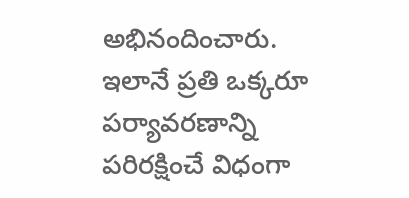అభినందించారు. ఇలానే ప్రతి ఒక్కరూ పర్యావరణాన్ని పరిరక్షించే విధంగా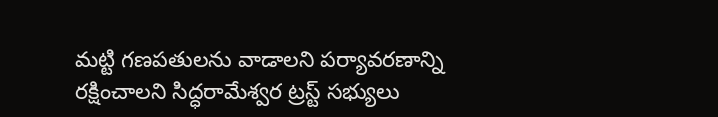మట్టి గణపతులను వాడాలని పర్యావరణాన్ని రక్షించాలని సిద్ధరామేశ్వర ట్రస్ట్ సభ్యులు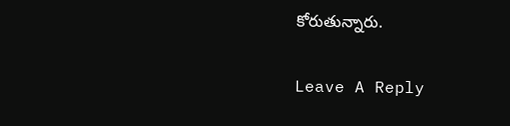కోరుతున్నారు.

Leave A Reply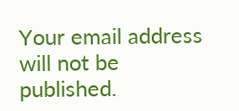Your email address will not be published.